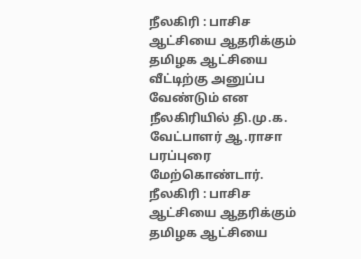நீலகிரி : பாசிச ஆட்சியை ஆதரிக்கும் தமிழக ஆட்சியை வீட்டிற்கு அனுப்ப வேண்டும் என நீலகிரியில் தி.மு.க. வேட்பாளர் ஆ.ராசா பரப்புரை மேற்கொண்டார்.
நீலகிரி : பாசிச ஆட்சியை ஆதரிக்கும் தமிழக ஆட்சியை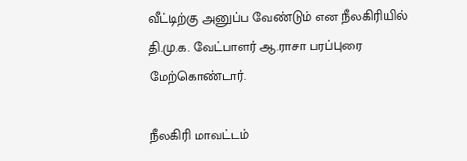வீட்டிற்கு அனுப்ப வேண்டும் என நீலகிரியில் தி.மு.க. வேட்பாளர் ஆ.ராசா பரப்புரை மேற்கொண்டார்.

நீலகிரி மாவட்டம்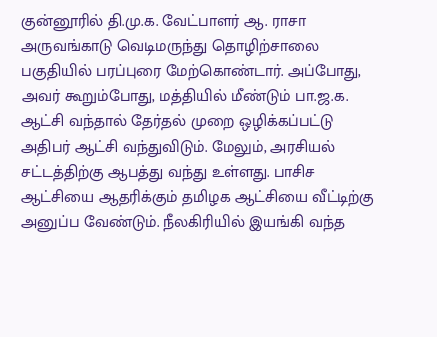குன்னூரில் தி.மு.க. வேட்பாளர் ஆ. ராசா அருவங்காடு வெடிமருந்து தொழிற்சாலை பகுதியில் பரப்புரை மேற்கொண்டார். அப்போது, அவர் கூறும்போது, மத்தியில் மீண்டும் பா.ஜ.க. ஆட்சி வந்தால் தேர்தல் முறை ஒழிக்கப்பட்டு அதிபர் ஆட்சி வந்துவிடும். மேலும், அரசியல் சட்டத்திற்கு ஆபத்து வந்து உள்ளது. பாசிச ஆட்சியை ஆதரிக்கும் தமிழக ஆட்சியை வீட்டிற்கு அனுப்ப வேண்டும். நீலகிரியில் இயங்கி வந்த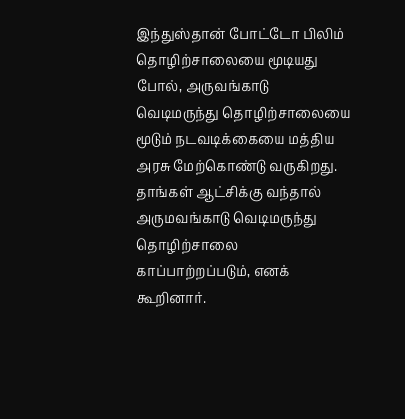இந்துஸ்தான் போட்டோ பிலிம் தொழிற்சாலையை மூடியது போல், அருவங்காடு வெடிமருந்து தொழிற்சாலையை மூடும் நடவடிக்கையை மத்திய அரசு மேற்கொண்டு வருகிறது. தாங்கள் ஆட்சிக்கு வந்தால் அருமவங்காடு வெடிமருந்து தொழிற்சாலை காப்பாற்றப்படும், எனக் கூறினார்.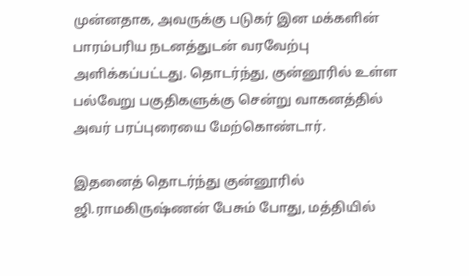முன்னதாக, அவருக்கு படுகர் இன மக்களின் பாரம்பரிய நடனத்துடன் வரவேற்பு அளிக்கப்பட்டது. தொடர்ந்து, குன்னூரில் உள்ள பல்வேறு பகுதிகளுக்கு சென்று வாகனத்தில் அவர் பரப்புரையை மேற்கொண்டார்.

இதனைத் தொடர்ந்து குன்னூரில் ஜி.ராமகிருஷ்ணன் பேசும் போது, மத்தியில்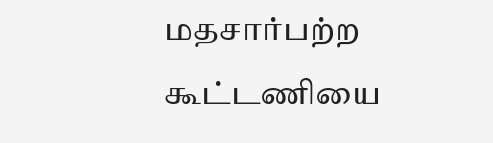மதசார்பற்ற கூட்டணியை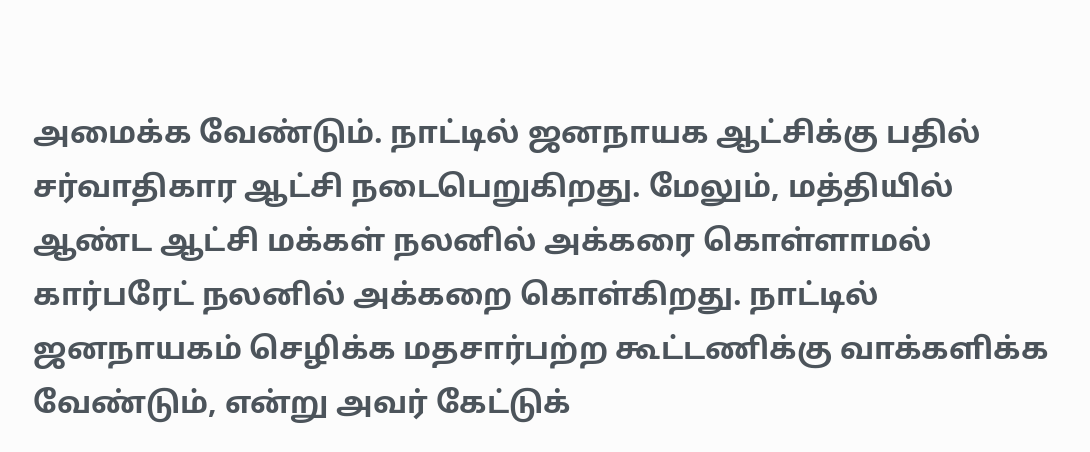அமைக்க வேண்டும். நாட்டில் ஜனநாயக ஆட்சிக்கு பதில் சர்வாதிகார ஆட்சி நடைபெறுகிறது. மேலும், மத்தியில் ஆண்ட ஆட்சி மக்கள் நலனில் அக்கரை கொள்ளாமல் கார்பரேட் நலனில் அக்கறை கொள்கிறது. நாட்டில் ஜனநாயகம் செழிக்க மதசார்பற்ற கூட்டணிக்கு வாக்களிக்க வேண்டும், என்று அவர் கேட்டுக்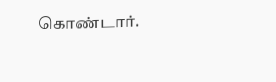கொண்டார்.